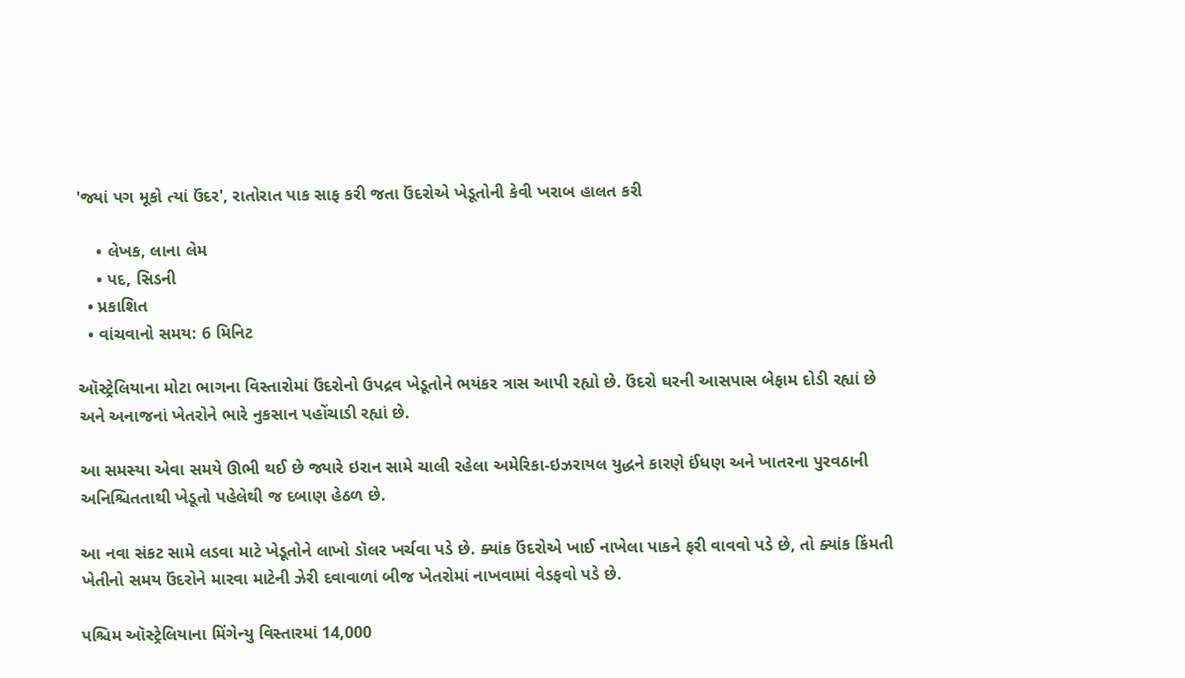'જ્યાં પગ મૂકો ત્યાં ઉંદર', રાતોરાત પાક સાફ કરી જતા ઉંદરોએ ખેડૂતોની કેવી ખરાબ હાલત કરી

    • લેખક, લાના લેમ
    • પદ, સિડની
  • પ્રકાશિત
  • વાંચવાનો સમય: 6 મિનિટ

ઑસ્ટ્રેલિયાના મોટા ભાગના વિસ્તારોમાં ઉંદરોનો ઉપદ્રવ ખેડૂતોને ભયંકર ત્રાસ આપી રહ્યો છે. ઉંદરો ઘરની આસપાસ બેફામ દોડી રહ્યાં છે અને અનાજનાં ખેતરોને ભારે નુકસાન પહોંચાડી રહ્યાં છે.

આ સમસ્યા એવા સમયે ઊભી થઈ છે જ્યારે ઇરાન સામે ચાલી રહેલા અમેરિકા-ઇઝરાયલ યુદ્ધને કારણે ઈંધણ અને ખાતરના પુરવઠાની અનિશ્ચિતતાથી ખેડૂતો પહેલેથી જ દબાણ હેઠળ છે.

આ નવા સંકટ સામે લડવા માટે ખેડૂતોને લાખો ડૉલર ખર્ચવા પડે છે. ક્યાંક ઉંદરોએ ખાઈ નાખેલા પાકને ફરી વાવવો પડે છે, તો ક્યાંક કિંમતી ખેતીનો સમય ઉંદરોને મારવા માટેની ઝેરી દવાવાળાં બીજ ખેતરોમાં નાખવામાં વેડફવો પડે છે.

પશ્ચિમ ઑસ્ટ્રેલિયાના મિંગેન્યુ વિસ્તારમાં 14,000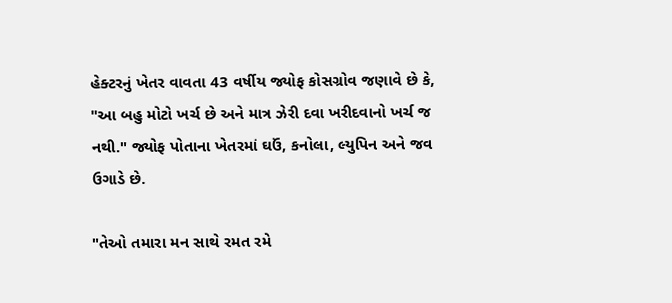હેક્ટરનું ખેતર વાવતા 43 વર્ષીય જ્યોફ કોસગ્રોવ જણાવે છે કે, "આ બહુ મોટો ખર્ચ છે અને માત્ર ઝેરી દવા ખરીદવાનો ખર્ચ જ નથી." જ્યોફ પોતાના ખેતરમાં ઘઉં, કનોલા, લ્યુપિન અને જવ ઉગાડે છે.

"તેઓ તમારા મન સાથે રમત રમે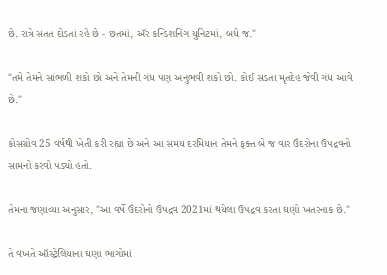છે. રાત્રે સતત દોડતાં રહે છે - છતમાં, ઍર કન્ડિશનિંગ યુનિટમાં, બધે જ."

"તમે તેમને સાંભળી શકો છો અને તેમની ગંધ પણ અનુભવી શકો છો. કોઈ સડતા મૃતદેહ જેવી ગંધ આવે છે."

કોસગ્રોવ 25 વર્ષથી ખેતી કરી રહ્યા છે અને આ સમય દરમિયાન તેમને ફક્ત બે જ વાર ઉંદરોના ઉપદ્રવનો સામનો કરવો પડ્યો હતો.

તેમના જણાવ્યા અનુસાર, "આ વર્ષે ઉંદરોનો ઉપદ્રવ 2021માં થયેલા ઉપદ્રવ કરતા ઘણો ખતરનાક છે."

તે વખતે ઑસ્ટ્રેલિયાના ઘણા ભાગોમાં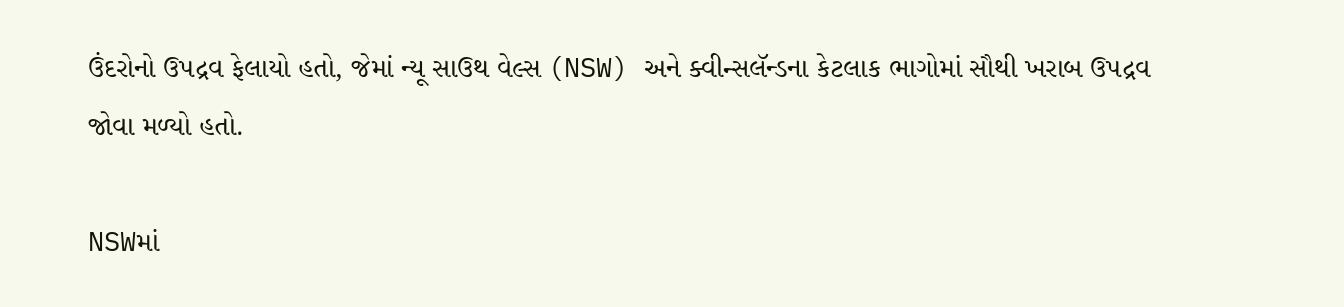ઉંદરોનો ઉપદ્રવ ફેલાયો હતો, જેમાં ન્યૂ સાઉથ વેલ્સ (NSW) અને ક્વીન્સલૅન્ડના કેટલાક ભાગોમાં સૌથી ખરાબ ઉપદ્રવ જોવા મળ્યો હતો.

NSWમાં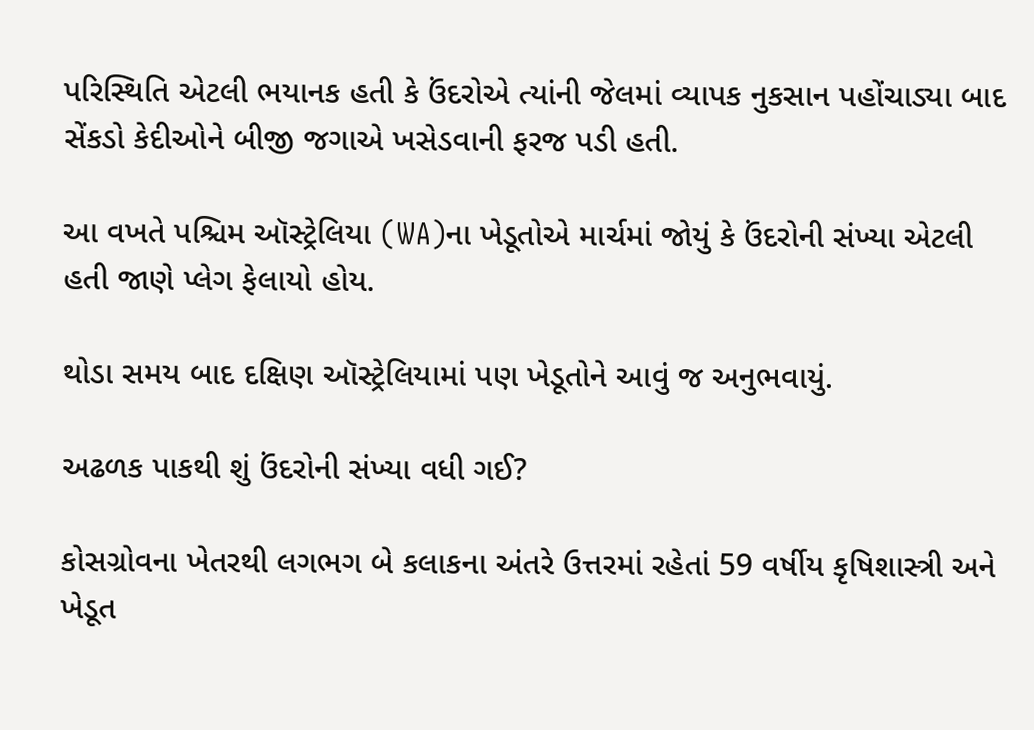પરિસ્થિતિ એટલી ભયાનક હતી કે ઉંદરોએ ત્યાંની જેલમાં વ્યાપક નુકસાન પહોંચાડ્યા બાદ સેંકડો કેદીઓને બીજી જગાએ ખસેડવાની ફરજ પડી હતી.

આ વખતે પશ્ચિમ ઑસ્ટ્રેલિયા (WA)ના ખેડૂતોએ માર્ચમાં જોયું કે ઉંદરોની સંખ્યા એટલી હતી જાણે પ્લેગ ફેલાયો હોય.

થોડા સમય બાદ દક્ષિણ ઑસ્ટ્રેલિયામાં પણ ખેડૂતોને આવું જ અનુભવાયું.

અઢળક પાકથી શું ઉંદરોની સંખ્યા વધી ગઈ?

કોસગ્રોવના ખેતરથી લગભગ બે કલાકના અંતરે ઉત્તરમાં રહેતાં 59 વર્ષીય કૃષિશાસ્ત્રી અને ખેડૂત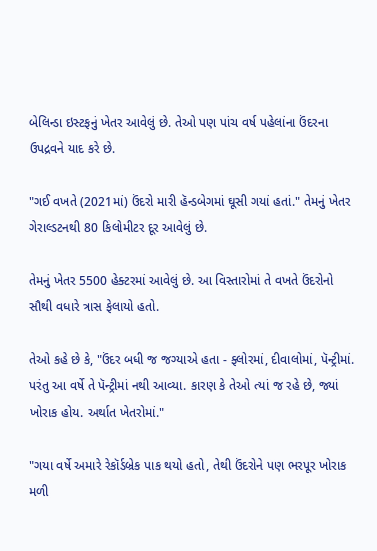બેલિન્ડા ઇસ્ટફનું ખેતર આવેલું છે. તેઓ પણ પાંચ વર્ષ પહેલાંના ઉંદરના ઉપદ્રવને યાદ કરે છે.

"ગઈ વખતે (2021માં) ઉંદરો મારી હૅન્ડબેગમાં ઘૂસી ગયાં હતાં." તેમનું ખેતર ગેરાલ્ડટનથી 80 કિલોમીટર દૂર આવેલું છે.

તેમનું ખેતર 5500 હેક્ટરમાં આવેલું છે. આ વિસ્તારોમાં તે વખતે ઉંદરોનો સૌથી વધારે ત્રાસ ફેલાયો હતો.

તેઓ કહે છે કે, "ઉંદર બધી જ જગ્યાએ હતા - ફ્લોરમાં, દીવાલોમાં, પૅન્ટ્રીમાં. પરંતુ આ વર્ષે તે પૅન્ટ્રીમાં નથી આવ્યા. કારણ કે તેઓ ત્યાં જ રહે છે, જ્યાં ખોરાક હોય. અર્થાત ખેતરોમાં."

"ગયા વર્ષે અમારે રેકૉર્ડબ્રેક પાક થયો હતો, તેથી ઉંદરોને પણ ભરપૂર ખોરાક મળી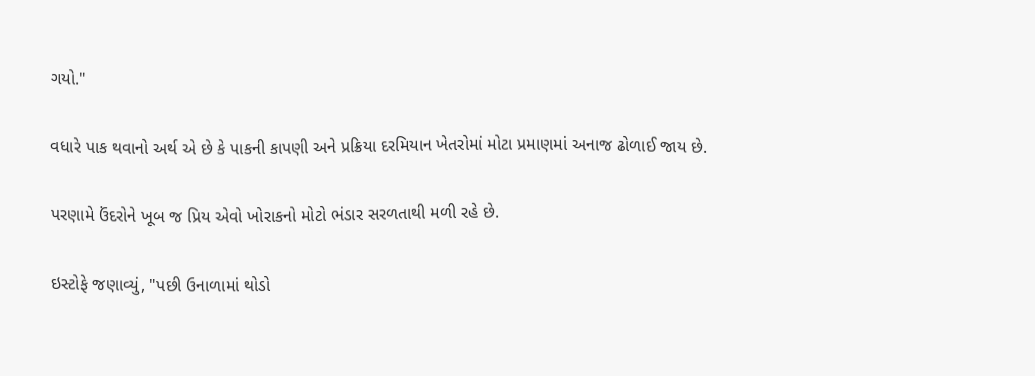ગયો."

વધારે પાક થવાનો અર્થ એ છે કે પાકની કાપણી અને પ્રક્રિયા દરમિયાન ખેતરોમાં મોટા પ્રમાણમાં અનાજ ઢોળાઈ જાય છે.

પરણામે ઉંદરોને ખૂબ જ પ્રિય એવો ખોરાકનો મોટો ભંડાર સરળતાથી મળી રહે છે.

ઇસ્ટોફે જણાવ્યું, "પછી ઉનાળામાં થોડો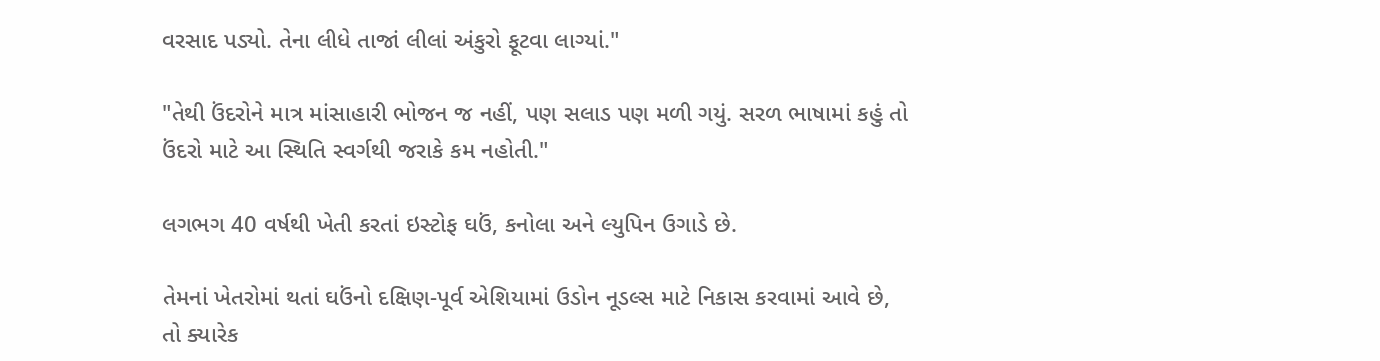વરસાદ પડ્યો. તેના લીધે તાજાં લીલાં અંકુરો ફૂટવા લાગ્યાં."

"તેથી ઉંદરોને માત્ર માંસાહારી ભોજન જ નહીં, પણ સલાડ પણ મળી ગયું. સરળ ભાષામાં કહું તો ઉંદરો માટે આ સ્થિતિ સ્વર્ગથી જરાકે કમ નહોતી."

લગભગ 40 વર્ષથી ખેતી કરતાં ઇસ્ટોફ ઘઉં, કનોલા અને લ્યુપિન ઉગાડે છે.

તેમનાં ખેતરોમાં થતાં ઘઉંનો દક્ષિણ-પૂર્વ એશિયામાં ઉડોન નૂડલ્સ માટે નિકાસ કરવામાં આવે છે, તો ક્યારેક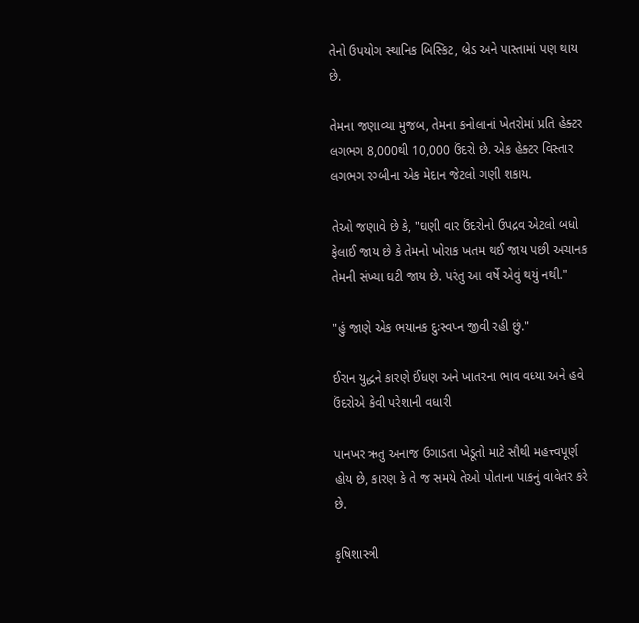તેનો ઉપયોગ સ્થાનિક બિસ્કિટ, બ્રેડ અને પાસ્તામાં પણ થાય છે.

તેમના જણાવ્યા મુજબ, તેમના કનોલાનાં ખેતરોમાં પ્રતિ હેક્ટર લગભગ 8,000થી 10,000 ઉંદરો છે. એક હેક્ટર વિસ્તાર લગભગ રગ્બીના એક મેદાન જેટલો ગણી શકાય.

તેઓ જણાવે છે કે, "ઘણી વાર ઉંદરોનો ઉપદ્રવ એટલો બધો ફેલાઈ જાય છે કે તેમનો ખોરાક ખતમ થઈ જાય પછી અચાનક તેમની સંખ્યા ઘટી જાય છે. પરંતુ આ વર્ષે એવું થયું નથી."

"હું જાણે એક ભયાનક દુઃસ્વપ્ન જીવી રહી છું."

ઈરાન યુદ્ધને કારણે ઈંધણ અને ખાતરના ભાવ વધ્યા અને હવે ઉંદરોએ કેવી પરેશાની વધારી

પાનખર ઋતુ અનાજ ઉગાડતા ખેડૂતો માટે સૌથી મહત્ત્વપૂર્ણ હોય છે, કારણ કે તે જ સમયે તેઓ પોતાના પાકનું વાવેતર કરે છે.

કૃષિશાસ્ત્રી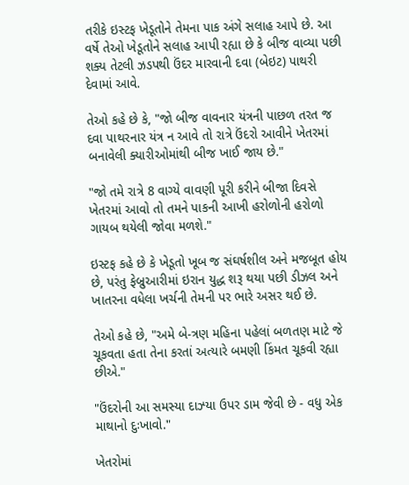તરીકે ઇસ્ટફ ખેડૂતોને તેમના પાક અંગે સલાહ આપે છે. આ વર્ષે તેઓ ખેડૂતોને સલાહ આપી રહ્યા છે કે બીજ વાવ્યા પછી શક્ય તેટલી ઝડપથી ઉંદર મારવાની દવા (બેઇટ) પાથરી દેવામાં આવે.

તેઓ કહે છે કે, "જો બીજ વાવનાર યંત્રની પાછળ તરત જ દવા પાથરનાર યંત્ર ન આવે તો રાત્રે ઉંદરો આવીને ખેતરમાં બનાવેલી ક્યારીઓમાંથી બીજ ખાઈ જાય છે."

"જો તમે રાત્રે 8 વાગ્યે વાવણી પૂરી કરીને બીજા દિવસે ખેતરમાં આવો તો તમને પાકની આખી હરોળોની હરોળો ગાયબ થયેલી જોવા મળશે."

ઇસ્ટફ કહે છે કે ખેડૂતો ખૂબ જ સંઘર્ષશીલ અને મજબૂત હોય છે, પરંતુ ફેબ્રુઆરીમાં ઇરાન યુદ્ધ શરૂ થયા પછી ડીઝલ અને ખાતરના વધેલા ખર્ચની તેમની પર ભારે અસર થઈ છે.

તેઓ કહે છે, "અમે બે-ત્રણ મહિના પહેલાં બળતણ માટે જે ચૂકવતા હતા તેના કરતાં અત્યારે બમણી કિંમત ચૂકવી રહ્યા છીએ."

"ઉંદરોની આ સમસ્યા દાઝ્યા ઉપર ડામ જેવી છે - વધુ એક માથાનો દુઃખાવો."

ખેતરોમાં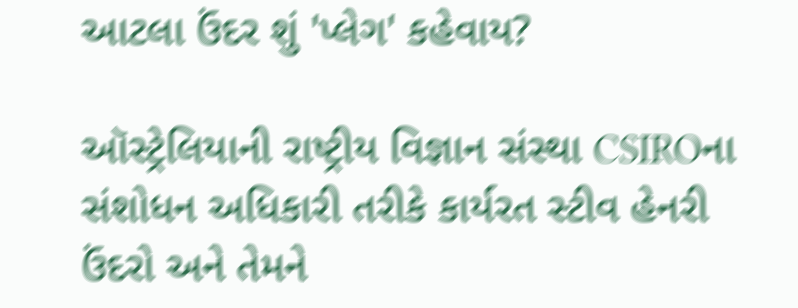આટલા ઉંદર શું 'પ્લેગ' કહેવાય?

ઑસ્ટ્રેલિયાની રાષ્ટ્રીય વિજ્ઞાન સંસ્થા CSIROના સંશોધન અધિકારી તરીકે કાર્યરત સ્ટીવ હેનરી ઉંદરો અને તેમને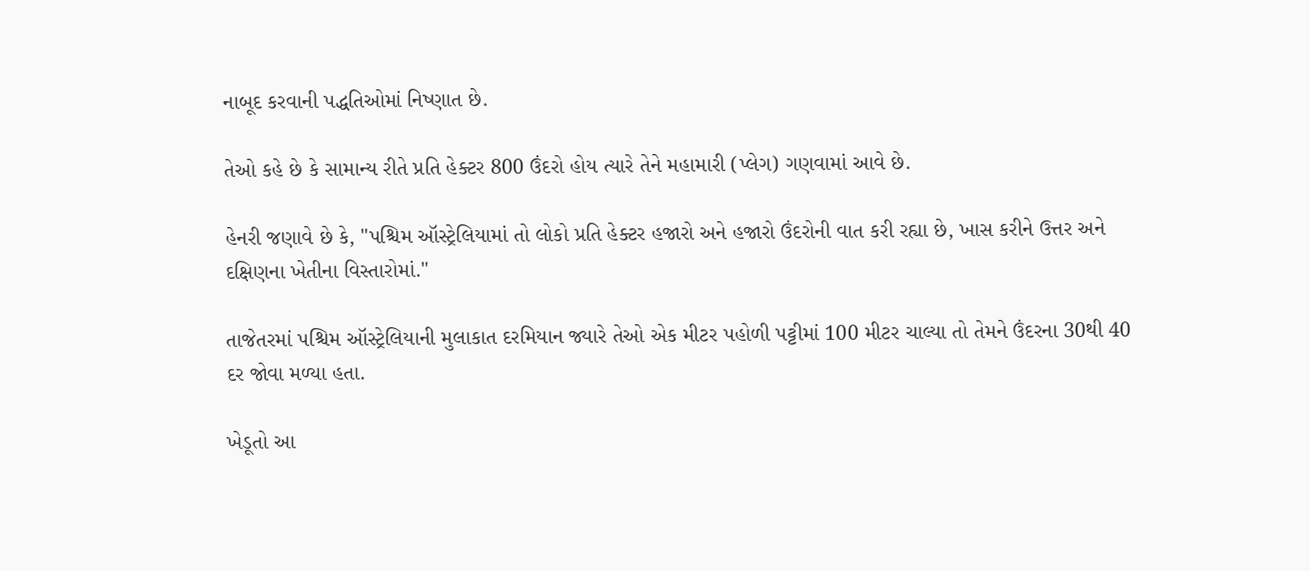નાબૂદ કરવાની પદ્ધતિઓમાં નિષ્ણાત છે.

તેઓ કહે છે કે સામાન્ય રીતે પ્રતિ હેક્ટર 800 ઉંદરો હોય ત્યારે તેને મહામારી (પ્લેગ) ગણવામાં આવે છે.

હેનરી જણાવે છે કે, "પશ્ચિમ ઑસ્ટ્રેલિયામાં તો લોકો પ્રતિ હેક્ટર હજારો અને હજારો ઉંદરોની વાત કરી રહ્યા છે, ખાસ કરીને ઉત્તર અને દક્ષિણના ખેતીના વિસ્તારોમાં."

તાજેતરમાં પશ્ચિમ ઑસ્ટ્રેલિયાની મુલાકાત દરમિયાન જ્યારે તેઓ એક મીટર પહોળી પટ્ટીમાં 100 મીટર ચાલ્યા તો તેમને ઉંદરના 30થી 40 દર જોવા મળ્યા હતા.

ખેડૂતો આ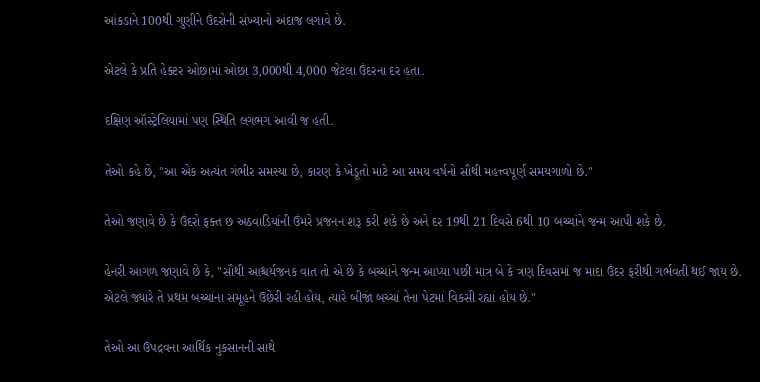આંકડાને 100થી ગુણીને ઉંદરોની સંખ્યાનો અંદાજ લગાવે છે.

એટલે કે પ્રતિ હેક્ટર ઓછામાં ઓછા 3,000થી 4,000 જેટલા ઉંદરના દર હતા.

દક્ષિણ ઑસ્ટ્રેલિયામાં પણ સ્થિતિ લગભગ આવી જ હતી.

તેઓ કહે છે, "આ એક અત્યંત ગંભીર સમસ્યા છે, કારણ કે ખેડૂતો માટે આ સમય વર્ષનો સૌથી મહત્ત્વપૂર્ણ સમયગાળો છે."

તેઓ જણાવે છે કે ઉંદરો ફક્ત છ અઠવાડિયાંની ઉંમરે પ્રજનન શરૂ કરી શકે છે અને દર 19થી 21 દિવસે 6થી 10 બચ્ચાંને જન્મ આપી શકે છે.

હેનરી આગળ જણાવે છે કે, "સૌથી આશ્ચર્યજનક વાત તો એ છે કે બચ્ચાંને જન્મ આપ્યા પછી માત્ર બે કે ત્રણ દિવસમાં જ માદા ઉંદર ફરીથી ગર્ભવતી થઈ જાય છે. એટલે જ્યારે તે પ્રથમ બચ્ચાંના સમૂહને ઉછેરી રહી હોય, ત્યારે બીજાં બચ્ચાં તેના પેટમાં વિકસી રહ્યાં હોય છે."

તેઓ આ ઉપદ્રવના આર્થિક નુકસાનની સાથે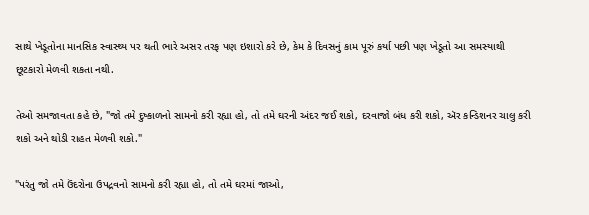સાથે ખેડૂતોના માનસિક સ્વાસ્થ્ય પર થતી ભારે અસર તરફ પણ ઇશારો કરે છે, કેમ કે દિવસનું કામ પૂરું કર્યા પછી પણ ખેડૂતો આ સમસ્યાથી છૂટકારો મેળવી શકતા નથી.

તેઓ સમજાવતા કહે છે, "જો તમે દુષ્કાળનો સામનો કરી રહ્યા હો, તો તમે ઘરની અંદર જઈ શકો, દરવાજો બંધ કરી શકો, ઍર કન્ડિશનર ચાલુ કરી શકો અને થોડી રાહત મેળવી શકો."

"પરંતુ જો તમે ઉંદરોના ઉપદ્રવનો સામનો કરી રહ્યા હો, તો તમે ઘરમાં જાઓ,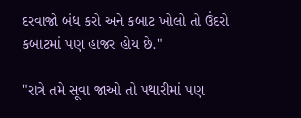દરવાજો બંધ કરો અને કબાટ ખોલો તો ઉંદરો કબાટમાં પણ હાજર હોય છે."

"રાત્રે તમે સૂવા જાઓ તો પથારીમાં પણ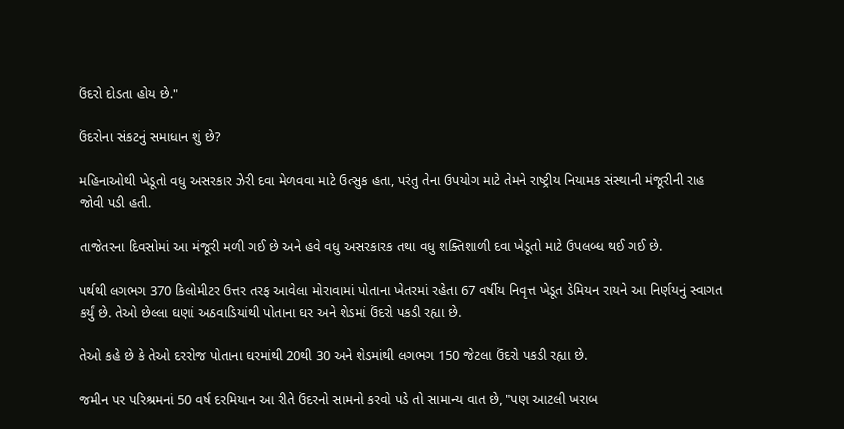ઉંદરો દોડતા હોય છે."

ઉંદરોના સંકટનું સમાધાન શું છે?

મહિનાઓથી ખેડૂતો વધુ અસરકાર ઝેરી દવા મેળવવા માટે ઉત્સુક હતા, પરંતુ તેના ઉપયોગ માટે તેમને રાષ્ટ્રીય નિયામક સંસ્થાની મંજૂરીની રાહ જોવી પડી હતી.

તાજેતરના દિવસોમાં આ મંજૂરી મળી ગઈ છે અને હવે વધુ અસરકારક તથા વધુ શક્તિશાળી દવા ખેડૂતો માટે ઉપલબ્ધ થઈ ગઈ છે.

પર્થથી લગભગ 370 કિલોમીટર ઉત્તર તરફ આવેલા મોરાવામાં પોતાના ખેતરમાં રહેતા 67 વર્ષીય નિવૃત્ત ખેડૂત ડેમિયન રાયને આ નિર્ણયનું સ્વાગત કર્યું છે. તેઓ છેલ્લા ઘણાં અઠવાડિયાંથી પોતાના ઘર અને શેડમાં ઉંદરો પકડી રહ્યા છે.

તેઓ કહે છે કે તેઓ દરરોજ પોતાના ઘરમાંથી 20થી 30 અને શેડમાંથી લગભગ 150 જેટલા ઉંદરો પકડી રહ્યા છે.

જમીન પર પરિશ્રમનાં 50 વર્ષ દરમિયાન આ રીતે ઉંદરનો સામનો કરવો પડે તો સામાન્ય વાત છે, "પણ આટલી ખરાબ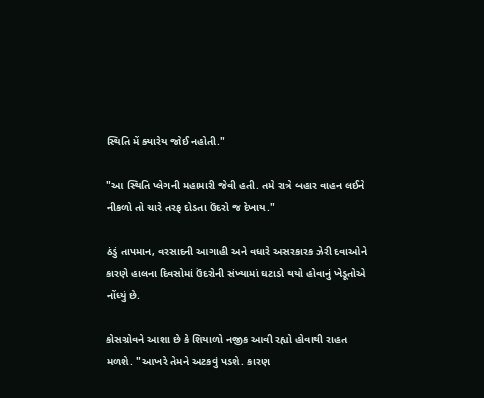સ્થિતિ મેં ક્યારેય જોઈ નહોતી."

"આ સ્થિતિ પ્લેગની મહામારી જેવી હતી. તમે રાત્રે બહાર વાહન લઈને નીકળો તો ચારે તરફ દોડતા ઉંદરો જ દેખાય."

ઠંડું તાપમાન, વરસાદની આગાહી અને વધારે અસરકારક ઝેરી દવાઓને કારણે હાલના દિવસોમાં ઉંદરોની સંખ્યામાં ઘટાડો થયો હોવાનું ખેડૂતોએ નોંધ્યું છે.

કોસગ્રોવને આશા છે કે શિયાળો નજીક આવી રહ્યો હોવાથી રાહત મળશે. "આખરે તેમને અટકવું પડશે. કારણ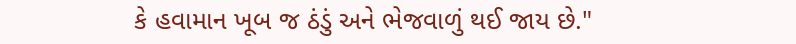કે હવામાન ખૂબ જ ઠંડું અને ભેજવાળું થઈ જાય છે."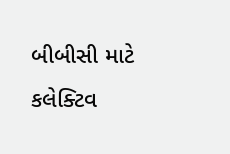બીબીસી માટે કલેક્ટિવ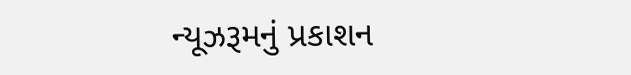ન્યૂઝરૂમનું પ્રકાશન